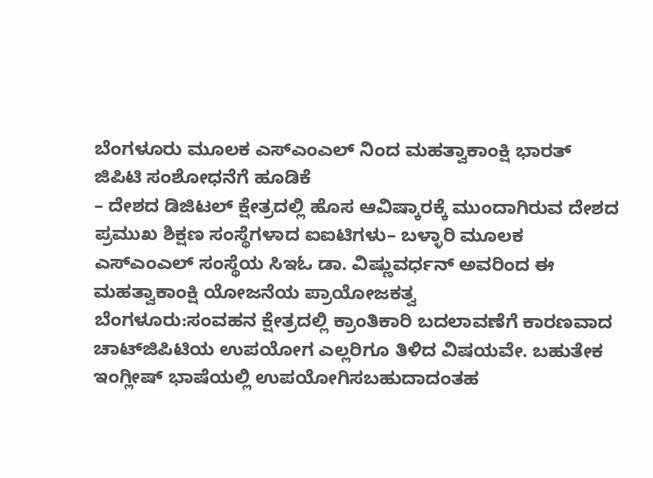ಬೆಂಗಳೂರು ಮೂಲಕ ಎಸ್‌ಎಂಎಲ್‌ ನಿಂದ ಮಹತ್ವಾಕಾಂಕ್ಷಿ ಭಾರತ್‌ ಜಿಪಿಟಿ ಸಂಶೋಧನೆಗೆ ಹೂಡಿಕೆ
– ದೇಶದ ಡಿಜಿಟಲ್‌ ಕ್ಷೇತ್ರದಲ್ಲಿ ಹೊಸ ಆವಿಷ್ಕಾರಕ್ಕೆ ಮುಂದಾಗಿರುವ ದೇಶದ ಪ್ರಮುಖ ಶಿಕ್ಷಣ ಸಂಸ್ಥೆಗಳಾದ ಐಐಟಿಗಳು– ಬಳ್ಳಾರಿ ಮೂಲಕ ಎಸ್‌ಎಂಎಲ್‌ ಸಂಸ್ಥೆಯ ಸಿಇಓ ಡಾ. ವಿಷ್ಣುವರ್ಧನ್ ಅವರಿಂದ ಈ ಮಹತ್ವಾಕಾಂಕ್ಷಿ ಯೋಜನೆಯ ಪ್ರಾಯೋಜಕತ್ವ
ಬೆಂಗಳೂರು:ಸಂವಹನ ಕ್ಷೇತ್ರದಲ್ಲಿ ಕ್ರಾಂತಿಕಾರಿ ಬದಲಾವಣೆಗೆ ಕಾರಣವಾದ ಚಾಟ್‌ಜಿಪಿಟಿಯ ಉಪಯೋಗ ಎಲ್ಲರಿಗೂ ತಿಳಿದ ವಿಷಯವೇ. ಬಹುತೇಕ ಇಂಗ್ಲೀಷ್‌ ಭಾಷೆಯಲ್ಲಿ ಉಪಯೋಗಿಸಬಹುದಾದಂತಹ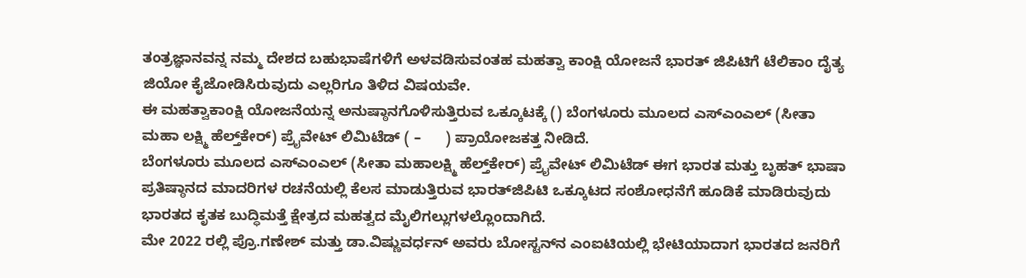ತಂತ್ರಜ್ಞಾನವನ್ನ ನಮ್ಮ ದೇಶದ ಬಹುಭಾಷೆಗಳಿಗೆ ಅಳವಡಿಸುವಂತಹ ಮಹತ್ವಾ ಕಾಂಕ್ಷಿ ಯೋಜನೆ ಭಾರತ್‌ ಜಿಪಿಟಿಗೆ ಟೆಲಿಕಾಂ ದೈತ್ಯ ಜಿಯೋ ಕೈಜೋಡಿಸಿರುವುದು ಎಲ್ಲರಿಗೂ ತಿಳಿದ ವಿಷಯವೇ.
ಈ ಮಹತ್ವಾಕಾಂಕ್ಷಿ ಯೋಜನೆಯನ್ನ ಅನುಷ್ಠಾನಗೊಳಿಸುತ್ತಿರುವ ಒಕ್ಕೂಟಕ್ಕೆ () ಬೆಂಗಳೂರು ಮೂಲದ ಎಸ್‌ಎಂಎಲ್ (ಸೀತಾ ಮಹಾ ಲಕ್ಷ್ಮಿ ಹೆಲ್ತ್‌ಕೇರ್) ಪ್ರೈವೇಟ್ ಲಿಮಿಟೆಡ್ ( –      ) ಪ್ರಾಯೋಜಕತ್ತ ನೀಡಿದೆ.
ಬೆಂಗಳೂರು ಮೂಲದ ಎಸ್‌ಎಂಎಲ್ (ಸೀತಾ ಮಹಾಲಕ್ಷ್ಮಿ ಹೆಲ್ತ್‌ಕೇರ್) ಪ್ರೈವೇಟ್ ಲಿಮಿಟೆಡ್ ಈಗ ಭಾರತ ಮತ್ತು ಬೃಹತ್ ಭಾಷಾ ಪ್ರತಿಷ್ಠಾನದ ಮಾದರಿಗಳ ರಚನೆಯಲ್ಲಿ ಕೆಲಸ ಮಾಡುತ್ತಿರುವ ಭಾರತ್‌ಜಿಪಿಟಿ ಒಕ್ಕೂಟದ ಸಂಶೋಧನೆಗೆ ಹೂಡಿಕೆ ಮಾಡಿರುವುದು ಭಾರತದ ಕೃತಕ ಬುದ್ಧಿಮತ್ತೆ ಕ್ಷೇತ್ರದ ಮಹತ್ವದ ಮೈಲಿಗಲ್ಲುಗಳಲ್ಲೊಂದಾಗಿದೆ.
ಮೇ 2022 ರಲ್ಲಿ ಪ್ರೊ.ಗಣೇಶ್ ಮತ್ತು ಡಾ.ವಿಷ್ಣುವರ್ಧನ್ ಅವರು ಬೋಸ್ಟನ್‌ನ ಎಂಐಟಿಯಲ್ಲಿ ಭೇಟಿಯಾದಾಗ ಭಾರತದ ಜನರಿಗೆ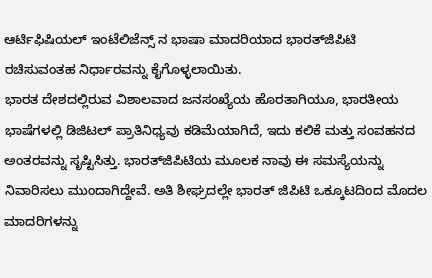ಆರ್ಟಿಫಿಷಿಯಲ್‌ ಇಂಟೆಲಿಜೆನ್ಸ್‌ ನ ಭಾಷಾ ಮಾದರಿಯಾದ ಭಾರತ್‌ಜಿಪಿಟಿ ರಚಿಸುವಂತಹ ನಿರ್ಧಾರವನ್ನು ಕೈಗೊಳ್ಳಲಾಯಿತು.
ಭಾರತ ದೇಶದಲ್ಲಿರುವ ವಿಶಾಲವಾದ ಜನಸಂಖ್ಯೆಯ ಹೊರತಾಗಿಯೂ, ಭಾರತೀಯ ಭಾಷೆಗಳಲ್ಲಿ ಡಿಜಿಟಲ್ ಪ್ರಾತಿನಿಧ್ಯವು ಕಡಿಮೆಯಾಗಿದೆ, ಇದು ಕಲಿಕೆ ಮತ್ತು ಸಂವಹನದ ಅಂತರವನ್ನು ಸೃಷ್ಟಿಸಿತ್ತು. ಭಾರತ್‌ಜಿಪಿಟಿಯ ಮೂಲಕ ನಾವು ಈ ಸಮಸ್ಯೆಯನ್ನು ನಿವಾರಿಸಲು ಮುಂದಾಗಿದ್ದೇವೆ. ಅತಿ ಶೀಘ್ರದಲ್ಲೇ ಭಾರತ್‌ ಜಿಪಿಟಿ ಒಕ್ಕೂಟದಿಂದ ಮೊದಲ ಮಾದರಿಗಳನ್ನು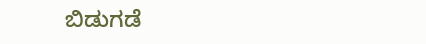ಬಿಡುಗಡೆ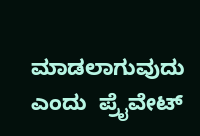ಮಾಡಲಾಗುವುದು ಎಂದು  ಪ್ರೈವೇಟ್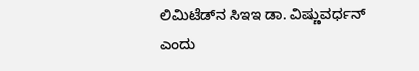ಲಿಮಿಟೆಡ್‌ನ ಸಿಇಇ ಡಾ. ವಿಷ್ಣುವರ್ಧನ್ ಎಂದು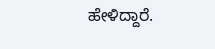ಹೇಳಿದ್ದಾರೆ.